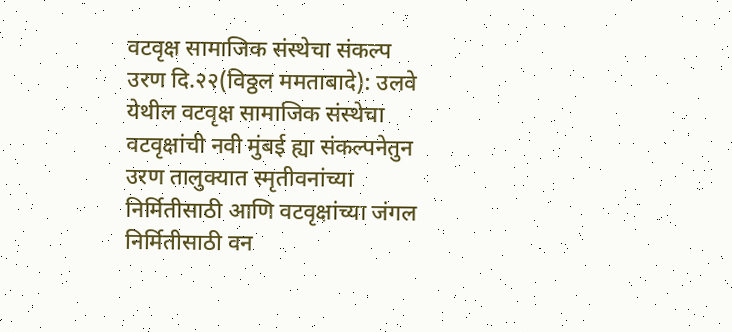वटवृक्ष सामाजिक संस्थेचा संकल्प
उरण दि.२२(विठ्ठल ममताबादे): उलवे येथील वटवृक्ष सामाजिक संस्थेचा वटवृक्षांची नवी मुंबई ह्या संकल्पनेतुन उरण तालुक्यात स्मृतीवनांच्या निर्मितीसाठी आणि वटवृक्षांच्या जंगल निर्मितीसाठी वन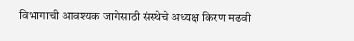विभागाची आवश्यक जागेसाठी संस्थेचे अध्यक्ष किरण मढवी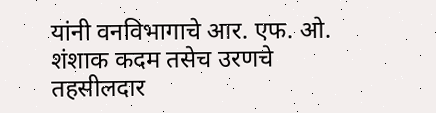यांनी वनविभागाचे आर. एफ. ओ. शंशाक कदम तसेच उरणचे तहसीलदार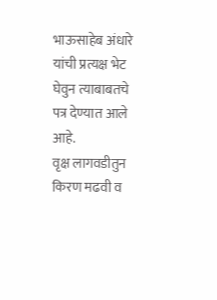भाऊसाहेब अंधारे यांची प्रत्यक्ष भेट घेवुन त्याबाबतचे पत्र देण्यात आले आहे.
वृक्ष लागवडीतुन किरण मढवी व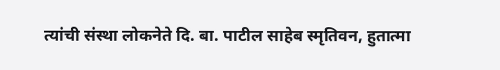त्यांची संस्था लोकनेते दि. बा. पाटील साहेब स्मृतिवन, हुतात्मा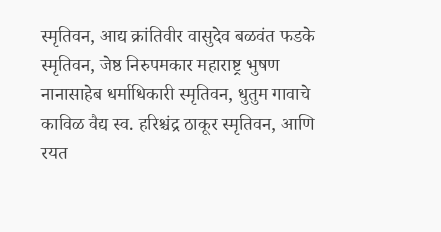स्मृतिवन, आद्य क्रांतिवीर वासुदेव बळवंत फडके स्मृतिवन, जेष्ठ निरुपमकार महाराष्ट्र भुषण नानासाहेब धर्माधिकारी स्मृतिवन, धुतुम गावाचे काविळ वैद्य स्व. हरिश्चंद्र ठाकूर स्मृतिवन, आणि रयत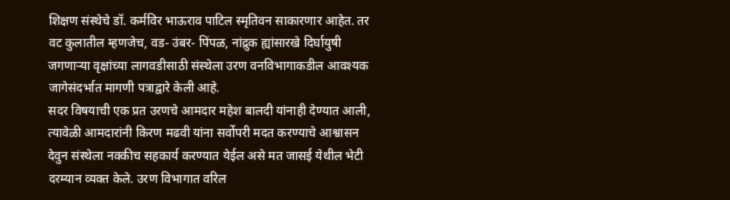शिक्षण संस्थेचे डॉ. कर्मविर भाऊराव पाटिल स्मृतिवन साकारणार आहेत. तर वट कुलातील म्हणजेच, वड- उंबर- पिंपळ, नांद्रुक ह्यांसारखे दिर्घायुषी जगणाऱ्या वृक्षांच्या लागवडीसाठी संस्थेला उरण वनविभागाकडील आवश्यक जागेसंदर्भात मागणी पत्राद्वारे केली आहे.
सदर विषयाची एक प्रत उरणचे आमदार महेश बालदी यांनाही देण्यात आली, त्यावेळी आमदारांनी किरण मढवी यांना सर्वोपरी मदत करण्याचे आश्वासन देवुन संस्थेला नक्कीच सहकार्य करण्यात येईल असे मत जासई येथील भेटी दरम्यान व्यक्त केले. उरण विभागात वरिल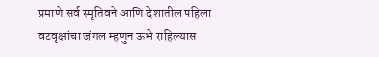प्रमाणे सर्व स्मृतिवने आणि देशातील पहिला वटवृक्षांचा जंगल म्हणुन ऊभे राहिल्यास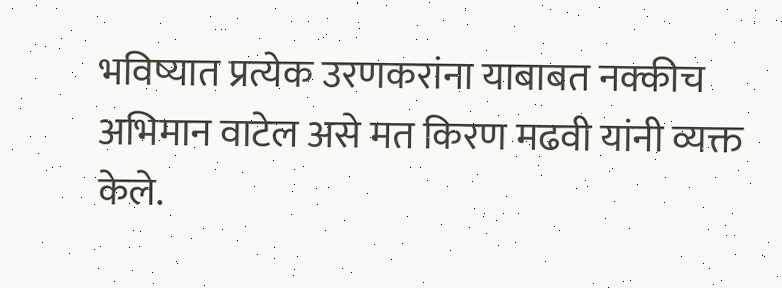भविष्यात प्रत्येक उरणकरांना याबाबत नक्कीच अभिमान वाटेल असे मत किरण मढवी यांनी व्यक्त केले.